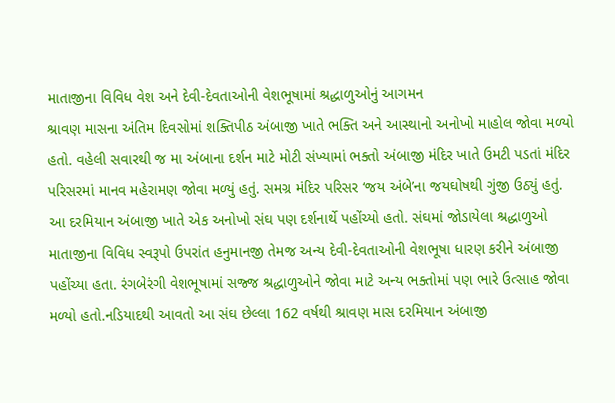માતાજીના વિવિધ વેશ અને દેવી-દેવતાઓની વેશભૂષામાં શ્રદ્ધાળુઓનું આગમન
શ્રાવણ માસના અંતિમ દિવસોમાં શક્તિપીઠ અંબાજી ખાતે ભક્તિ અને આસ્થાનો અનોખો માહોલ જોવા મળ્યો હતો. વહેલી સવારથી જ મા અંબાના દર્શન માટે મોટી સંખ્યામાં ભક્તો અંબાજી મંદિર ખાતે ઉમટી પડતાં મંદિર પરિસરમાં માનવ મહેરામણ જોવા મળ્યું હતું. સમગ્ર મંદિર પરિસર ‘જય અંબે’ના જયઘોષથી ગુંજી ઉઠ્યું હતું.
આ દરમિયાન અંબાજી ખાતે એક અનોખો સંઘ પણ દર્શનાર્થે પહોંચ્યો હતો. સંઘમાં જોડાયેલા શ્રદ્ધાળુઓ માતાજીના વિવિધ સ્વરૂપો ઉપરાંત હનુમાનજી તેમજ અન્ય દેવી-દેવતાઓની વેશભૂષા ધારણ કરીને અંબાજી પહોંચ્યા હતા. રંગબેરંગી વેશભૂષામાં સજ્જ શ્રદ્ધાળુઓને જોવા માટે અન્ય ભક્તોમાં પણ ભારે ઉત્સાહ જોવા મળ્યો હતો.નડિયાદથી આવતો આ સંઘ છેલ્લા 162 વર્ષથી શ્રાવણ માસ દરમિયાન અંબાજી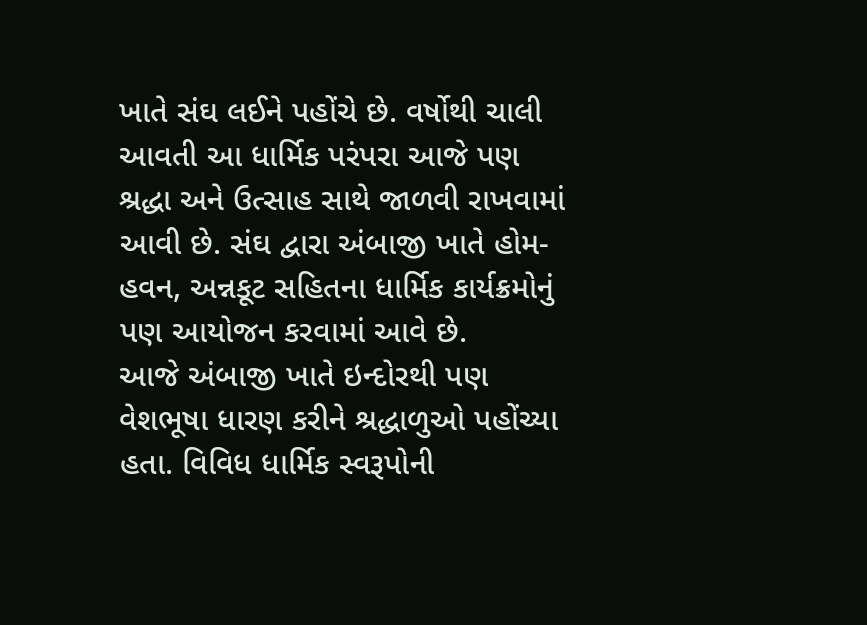ખાતે સંઘ લઈને પહોંચે છે. વર્ષોથી ચાલી આવતી આ ધાર્મિક પરંપરા આજે પણ શ્રદ્ધા અને ઉત્સાહ સાથે જાળવી રાખવામાં આવી છે. સંઘ દ્વારા અંબાજી ખાતે હોમ-હવન, અન્નકૂટ સહિતના ધાર્મિક કાર્યક્રમોનું પણ આયોજન કરવામાં આવે છે.
આજે અંબાજી ખાતે ઇન્દોરથી પણ વેશભૂષા ધારણ કરીને શ્રદ્ધાળુઓ પહોંચ્યા હતા. વિવિધ ધાર્મિક સ્વરૂપોની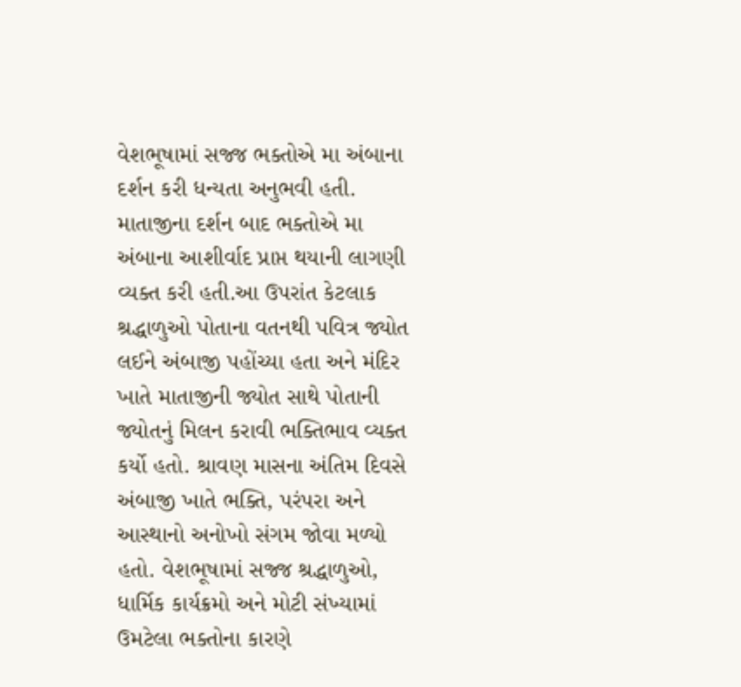વેશભૂષામાં સજ્જ ભક્તોએ મા અંબાના દર્શન કરી ધન્યતા અનુભવી હતી. માતાજીના દર્શન બાદ ભક્તોએ મા અંબાના આશીર્વાદ પ્રાપ્ત થયાની લાગણી વ્યક્ત કરી હતી.આ ઉપરાંત કેટલાક શ્રદ્ધાળુઓ પોતાના વતનથી પવિત્ર જ્યોત લઈને અંબાજી પહોંચ્યા હતા અને મંદિર ખાતે માતાજીની જ્યોત સાથે પોતાની જ્યોતનું મિલન કરાવી ભક્તિભાવ વ્યક્ત કર્યો હતો. શ્રાવણ માસના અંતિમ દિવસે અંબાજી ખાતે ભક્તિ, પરંપરા અને આસ્થાનો અનોખો સંગમ જોવા મળ્યો હતો. વેશભૂષામાં સજ્જ શ્રદ્ધાળુઓ, ધાર્મિક કાર્યક્રમો અને મોટી સંખ્યામાં ઉમટેલા ભક્તોના કારણે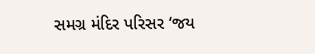સમગ્ર મંદિર પરિસર ‘જય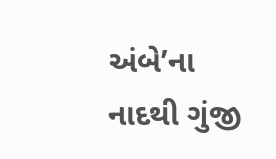અંબે’ના નાદથી ગુંજી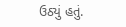ઉઠ્યું હતું.